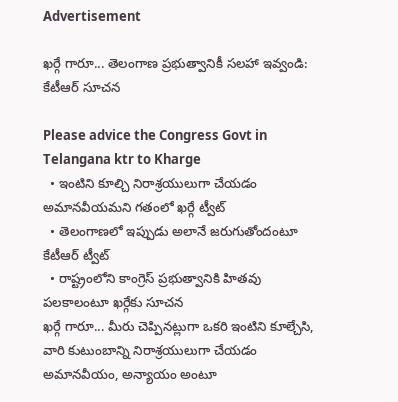Advertisement

ఖర్గే గారూ... తెలంగాణ ప్రభుత్వానికీ సలహా ఇవ్వండి: కేటీఆర్ సూచన

Please advice the Congress Govt in Telangana ktr to Kharge
  • ఇంటిని కూల్చి నిరాశ్రయులుగా చేయడం అమానవీయమని గతంలో ఖర్గే ట్వీట్
  • తెలంగాణలో ఇప్పుడు అలానే జరుగుతోందంటూ కేటీఆర్ ట్వీట్
  • రాష్ట్రంలోని కాంగ్రెస్ ప్రభుత్వానికి హితవు పలకాలంటూ ఖర్గేకు సూచన
ఖర్గే గారూ... మీరు చెప్పినట్లుగా ఒకరి ఇంటిని కూల్చేసి, వారి కుటుంబాన్ని నిరాశ్రయులుగా చేయడం అమానవీయం, అన్యాయం అంటూ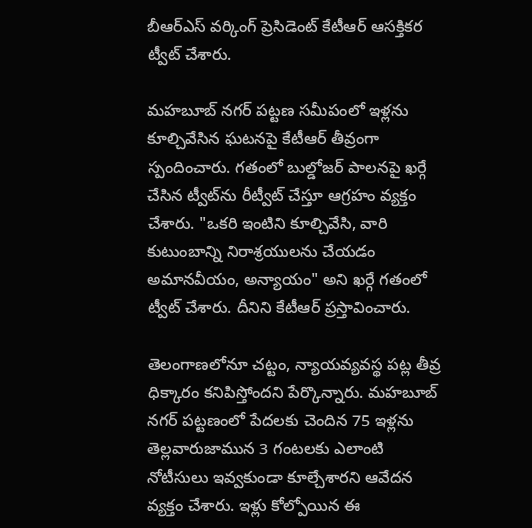బీఆర్ఎస్ వర్కింగ్ ప్రెసిడెంట్ కేటీఆర్ ఆసక్తికర ట్వీట్ చేశారు.

మహబూబ్ నగర్ పట్టణ సమీపంలో ఇళ్లను కూల్చివేసిన ఘటనపై కేటీఆర్ తీవ్రంగా స్పందించారు. గతంలో బుల్డోజర్ పాలనపై ఖర్గే చేసిన ట్వీట్‌ను రీట్వీట్ చేస్తూ ఆగ్రహం వ్యక్తం చేశారు. "ఒకరి ఇంటిని కూల్చివేసి, వారి కుటుంబాన్ని నిరాశ్రయులను చేయడం అమానవీయం, అన్యాయం" అని ఖర్గే గతంలో ట్వీట్ చేశారు. దీనిని కేటీఆర్ ప్రస్తావించారు.

తెలంగాణలోనూ చట్టం, న్యాయవ్యవస్థ పట్ల తీవ్ర ధిక్కారం కనిపిస్తోందని పేర్కొన్నారు. మహబూబ్ నగర్ పట్టణంలో పేదలకు చెందిన 75 ఇళ్లను తెల్లవారుజామున 3 గంటలకు ఎలాంటి నోటీసులు ఇవ్వకుండా కూల్చేశారని ఆవేదన వ్యక్తం చేశారు. ఇళ్లు కోల్పోయిన ఈ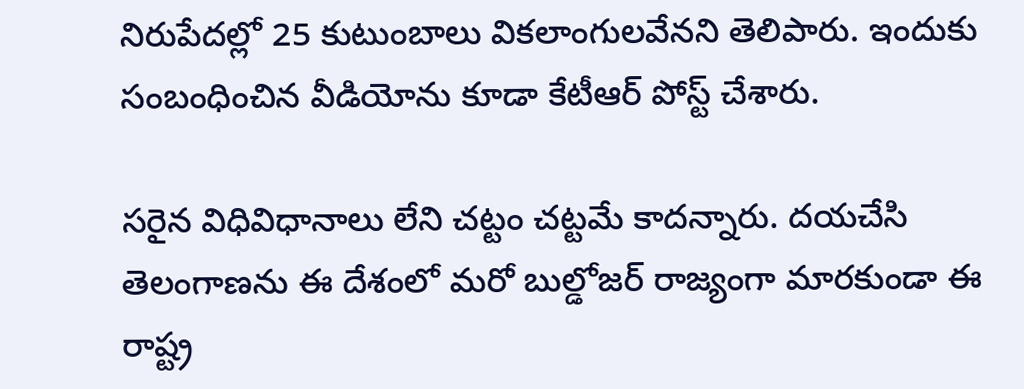నిరుపేదల్లో 25 కుటుంబాలు వికలాంగులవేనని తెలిపారు. ఇందుకు సంబంధించిన వీడియోను కూడా కేటీఆర్ పోస్ట్ చేశారు.

సరైన విధివిధానాలు లేని చట్టం చట్టమే కాదన్నారు. దయచేసి తెలంగాణను ఈ దేశంలో మరో బుల్డోజర్ రాజ్యంగా మారకుండా ఈ రాష్ట్ర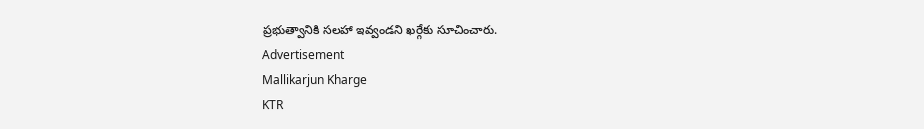ప్రభుత్వానికి సలహా ఇవ్వండని ఖర్గేకు సూచించారు.
Advertisement
Mallikarjun Kharge
KTR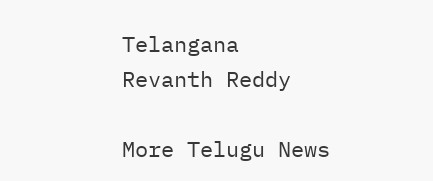Telangana
Revanth Reddy

More Telugu News